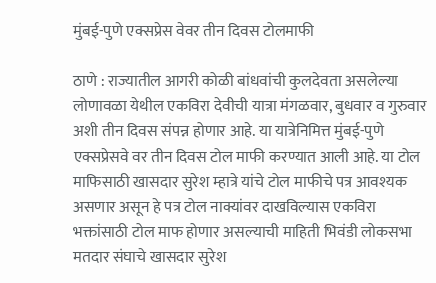मुंबई-पुणे एक्सप्रेस वेवर तीन दिवस टोलमाफी

ठाणे : राज्यातील आगरी कोळी बांधवांची कुलदेवता असलेल्या लोणावळा येथील एकविरा देवीची यात्रा मंगळवार, बुधवार व गुरुवार अशी तीन दिवस संपन्न होणार आहे. या यात्रेनिमित्त मुंबई-पुणे एक्सप्रेसवे वर तीन दिवस टोल माफी करण्यात आली आहे. या टोल माफिसाठी खासदार सुरेश म्हात्रे यांचे टोल माफीचे पत्र आवश्यक असणार असून हे पत्र टोल नाक्यांवर दाखविल्यास एकविरा भक्तांसाठी टोल माफ होणार असल्याची माहिती भिवंडी लोकसभा मतदार संघाचे खासदार सुरेश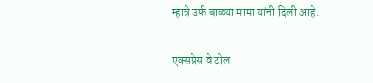म्हात्रे उर्फ बाळ्या मामा यांनी दिली आहे.

एक्सप्रेस वे टोल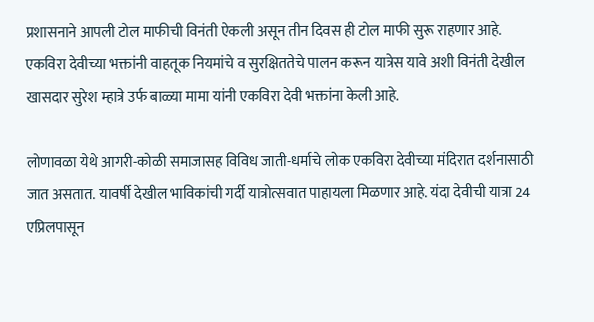प्रशासनाने आपली टोल माफीची विनंती ऐकली असून तीन दिवस ही टोल माफी सुरू राहणार आहे. एकविरा देवीच्या भक्तांनी वाहतूक नियमांचे व सुरक्षिततेचे पालन करून यात्रेस यावे अशी विनंती देखील खासदार सुरेश म्हात्रे उर्फ बाळ्या मामा यांनी एकविरा देवी भक्तांना केली आहे.

लोणावळा येथे आगरी-कोळी समाजासह विविध जाती-धर्माचे लोक एकविरा देवीच्या मंदिरात दर्शनासाठी जात असतात. यावर्षी देखील भाविकांची गर्दी यात्रोत्सवात पाहायला मिळणार आहे. यंदा देवीची यात्रा 24 एप्रिलपासून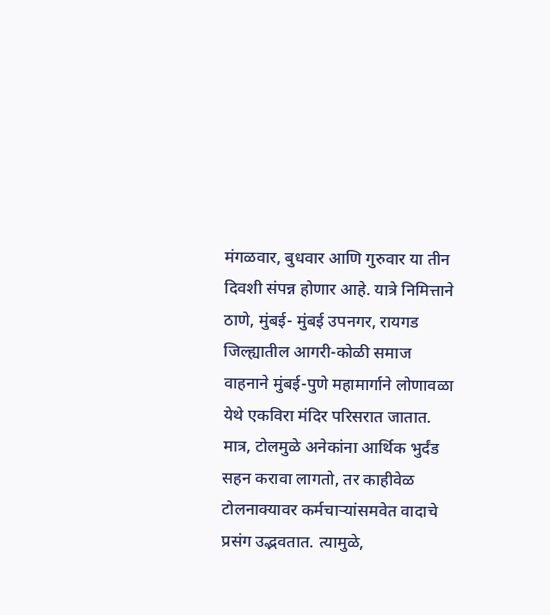मंगळवार, बुधवार आणि गुरुवार या तीन दिवशी संपन्न होणार आहे. यात्रे निमित्ताने ठाणे, मुंबई- मुंबई उपनगर, रायगड जिल्ह्यातील आगरी-कोळी समाज वाहनाने मुंबई-पुणे महामार्गाने लोणावळा येथे एकविरा मंदिर परिसरात जातात. मात्र, टोलमुळे अनेकांना आर्थिक भुर्दंड सहन करावा लागतो, तर काहीवेळ टोलनाक्यावर कर्मचाऱ्यांसमवेत वादाचे प्रसंग उद्भवतात. त्यामुळे,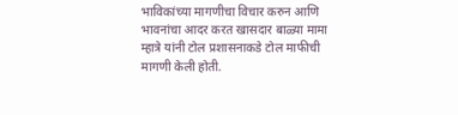भाविकांच्या मागणीचा विचार करुन आणि भावनांचा आदर करत खासदार बाळ्या मामा म्हात्रे यांनी टोल प्रशासनाकडे टोल माफीची मागणी केली होती.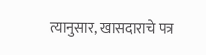त्यानुसार, खासदाराचे पत्र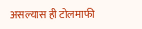असल्यास ही टोलमाफी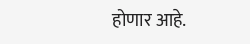होणार आहे.